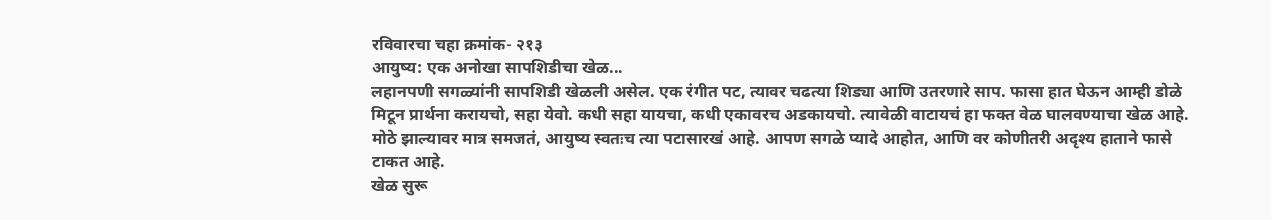रविवारचा चहा क्रमांक- २१३
आयुष्य: एक अनोखा सापशिडीचा खेळ...
लहानपणी सगळ्यांनी सापशिडी खेळली असेल. एक रंगीत पट, त्यावर चढत्या शिड्या आणि उतरणारे साप. फासा हात घेऊन आम्ही डोळे मिटून प्रार्थना करायचो, सहा येवो. कधी सहा यायचा, कधी एकावरच अडकायचो. त्यावेळी वाटायचं हा फक्त वेळ घालवण्याचा खेळ आहे. मोठे झाल्यावर मात्र समजतं, आयुष्य स्वतःच त्या पटासारखं आहे. आपण सगळे प्यादे आहोत, आणि वर कोणीतरी अदृश्य हाताने फासे टाकत आहे.
खेळ सुरू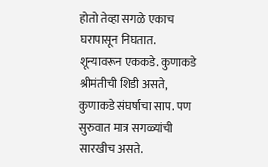होतो तेव्हा सगळे एकाच घरापासून निघतात. शून्यावरून एककडे. कुणाकडे श्रीमंतीची शिडी असते, कुणाकडे संघर्षाचा साप. पण सुरुवात मात्र सगळ्यांची सारखीच असते.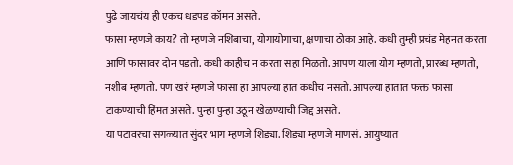पुढे जायचंय ही एकच धडपड कॉमन असते.
फासा म्हणजे काय? तो म्हणजे नशिबाचा, योगायोगाचा, क्षणाचा ठोका आहे. कधी तुम्ही प्रचंड मेहनत करता आणि फासावर दोन पडतो. कधी काहीच न करता सहा मिळतो. आपण याला योग म्हणतो, प्रारब्ध म्हणतो, नशीब म्हणतो. पण खरं म्हणजे फासा हा आपल्या हात कधीच नसतो. आपल्या हातात फक्त फासा टाकण्याची हिंमत असते. पुन्हा पुन्हा उठून खेळण्याची जिद्द असते.
या पटावरचा सगळ्यात सुंदर भाग म्हणजे शिड्या. शिड्या म्हणजे माणसं. आयुष्यात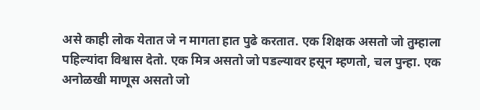असे काही लोक येतात जे न मागता हात पुढे करतात. एक शिक्षक असतो जो तुम्हाला पहिल्यांदा विश्वास देतो. एक मित्र असतो जो पडल्यावर हसून म्हणतो, चल पुन्हा. एक अनोळखी माणूस असतो जो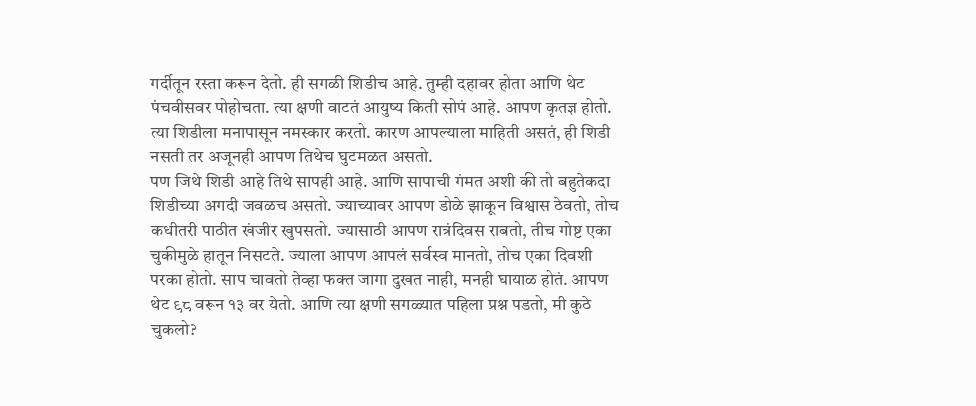गर्दीतून रस्ता करून देतो. ही सगळी शिडीच आहे. तुम्ही दहावर होता आणि थेट पंचवीसवर पोहोचता. त्या क्षणी वाटतं आयुष्य किती सोपं आहे. आपण कृतज्ञ होतो. त्या शिडीला मनापासून नमस्कार करतो. कारण आपल्याला माहिती असतं, ही शिडी नसती तर अजूनही आपण तिथेच घुटमळत असतो.
पण जिथे शिडी आहे तिथे सापही आहे. आणि सापाची गंमत अशी की तो बहुतेकदा शिडीच्या अगदी जवळच असतो. ज्याच्यावर आपण डोळे झाकून विश्वास ठेवतो, तोच कधीतरी पाठीत खंजीर खुपसतो. ज्यासाठी आपण रात्रंदिवस राबतो, तीच गोष्ट एका चुकीमुळे हातून निसटते. ज्याला आपण आपलं सर्वस्व मानतो, तोच एका दिवशी परका होतो. साप चावतो तेव्हा फक्त जागा दुखत नाही, मनही घायाळ होतं. आपण थेट ९८ वरून १३ वर येतो. आणि त्या क्षणी सगळ्यात पहिला प्रश्न पडतो, मी कुठे चुकलो?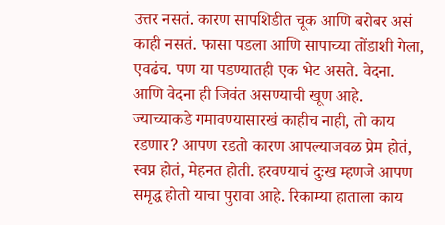उत्तर नसतं. कारण सापशिडीत चूक आणि बरोबर असं काही नसतं. फासा पडला आणि सापाच्या तोंडाशी गेला, एवढंच. पण या पडण्यातही एक भेट असते. वेदना. आणि वेदना ही जिवंत असण्याची खूण आहे. ज्याच्याकडे गमावण्यासारखं काहीच नाही, तो काय रडणार? आपण रडतो कारण आपल्याजवळ प्रेम होतं, स्वप्न होतं, मेहनत होती. हरवण्याचं दुःख म्हणजे आपण समृद्ध होतो याचा पुरावा आहे. रिकाम्या हाताला काय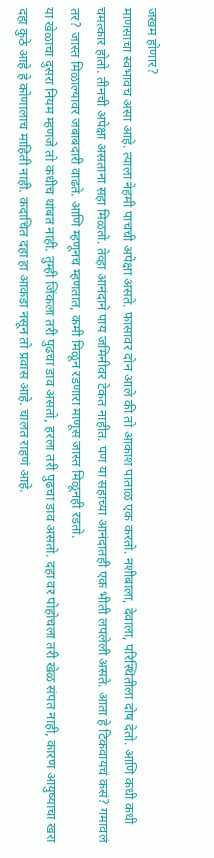जखम होणार?
माणसाचा स्वभावच असा आहे. त्याला नेहमी पाचची अपेक्षा असते. फासावर दोन आले की तो आकाश पाताळ एक करतो. नशीबाला, देवाला, परिस्थितीला दोष देतो. आणि कधी कधी चमत्कार होतो. तीनची अपेक्षा असताना सहा मिळतो. तेव्हा आनंदाने पाय जमिनीवर टेकत नाहीत. पण या सहाच्या आनंदातही एक भीती लपलेली असते. आता हे टिकवायचं कसं? गमावलं तर? जास्त मिळाल्यावर जबाबदारी वाढते. आणि म्हणूनच म्हणतात, कमी मिळून रडणारा माणूस जास्त मिळूनही रडतो.
या खेळाचा दुसरा नियम म्हणजे तो कधीच थांबत नाही. तुम्ही जिंकला तरी पुढचा डाव असतो, हरला तरी पुढचा डाव असतो. दहा वर पोहोचला तरी खेळ संपत नाही, कारण आयुष्याचा खरा दहा कुठे आहे हे कोणालाच माहिती नाही. कदाचित दहा हा आकडा नसून तो प्रवास आहे. चालत राहणं आहे.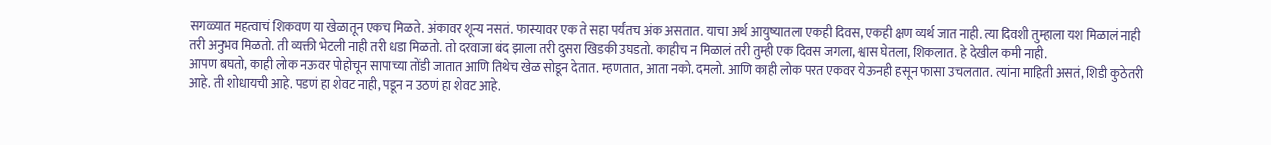सगळ्यात महत्वाचं शिकवण या खेळातून एकच मिळते. अंकावर शून्य नसतं. फास्यावर एक ते सहा पर्यंतच अंक असतात. याचा अर्थ आयुष्यातला एकही दिवस, एकही क्षण व्यर्थ जात नाही. त्या दिवशी तुम्हाला यश मिळालं नाही तरी अनुभव मिळतो. ती व्यक्ती भेटली नाही तरी धडा मिळतो. तो दरवाजा बंद झाला तरी दुसरा खिडकी उघडतो. काहीच न मिळालं तरी तुम्ही एक दिवस जगला, श्वास घेतला, शिकलात. हे देखील कमी नाही.
आपण बघतो, काही लोक नऊवर पोहोचून सापाच्या तोंडी जातात आणि तिथेच खेळ सोडून देतात. म्हणतात, आता नको. दमलो. आणि काही लोक परत एकवर येऊनही हसून फासा उचलतात. त्यांना माहिती असतं, शिडी कुठेतरी आहे. ती शोधायची आहे. पडणं हा शेवट नाही, पडून न उठणं हा शेवट आहे.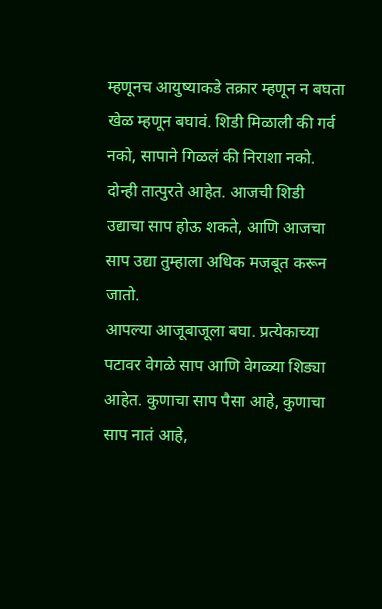म्हणूनच आयुष्याकडे तक्रार म्हणून न बघता खेळ म्हणून बघावं. शिडी मिळाली की गर्व नको, सापाने गिळलं की निराशा नको. दोन्ही तात्पुरते आहेत. आजची शिडी उद्याचा साप होऊ शकते, आणि आजचा साप उद्या तुम्हाला अधिक मजबूत करून जातो.
आपल्या आजूबाजूला बघा. प्रत्येकाच्या पटावर वेगळे साप आणि वेगळ्या शिड्या आहेत. कुणाचा साप पैसा आहे, कुणाचा साप नातं आहे,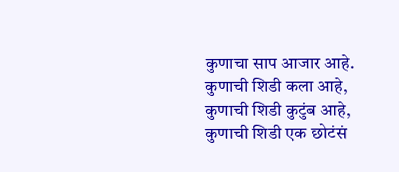कुणाचा साप आजार आहे. कुणाची शिडी कला आहे, कुणाची शिडी कुटुंब आहे, कुणाची शिडी एक छोटंसं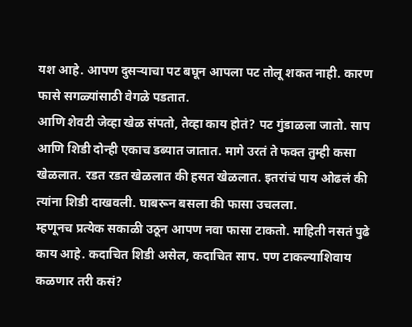यश आहे. आपण दुसऱ्याचा पट बघून आपला पट तोलू शकत नाही. कारण फासे सगळ्यांसाठी वेगळे पडतात.
आणि शेवटी जेव्हा खेळ संपतो, तेव्हा काय होतं? पट गुंडाळला जातो. साप आणि शिडी दोन्ही एकाच डब्यात जातात. मागे उरतं ते फक्त तुम्ही कसा खेळलात. रडत रडत खेळलात की हसत खेळलात. इतरांचं पाय ओढलं की त्यांना शिडी दाखवली. घाबरून बसला की फासा उचलला.
म्हणूनच प्रत्येक सकाळी उठून आपण नवा फासा टाकतो. माहिती नसतं पुढे काय आहे. कदाचित शिडी असेल, कदाचित साप. पण टाकल्याशिवाय कळणार तरी कसं?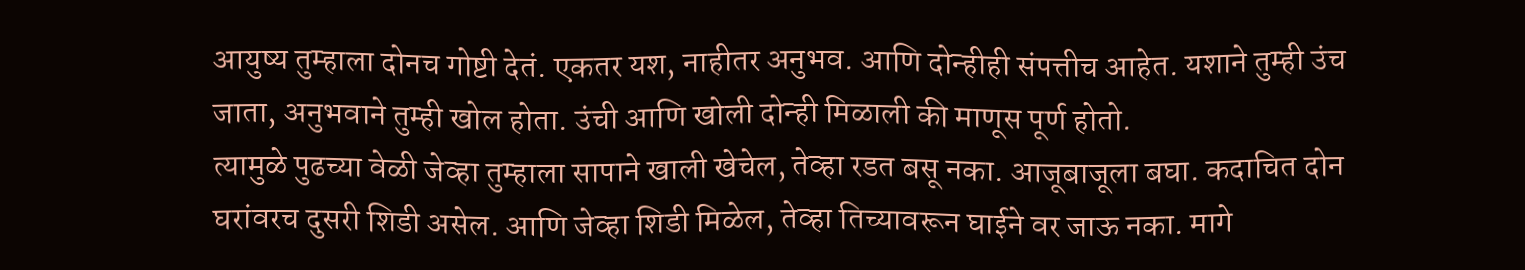आयुष्य तुम्हाला दोनच गोष्टी देतं. एकतर यश, नाहीतर अनुभव. आणि दोन्हीही संपत्तीच आहेत. यशाने तुम्ही उंच जाता, अनुभवाने तुम्ही खोल होता. उंची आणि खोली दोन्ही मिळाली की माणूस पूर्ण होतो.
त्यामुळे पुढच्या वेळी जेव्हा तुम्हाला सापाने खाली खेचेल, तेव्हा रडत बसू नका. आजूबाजूला बघा. कदाचित दोन घरांवरच दुसरी शिडी असेल. आणि जेव्हा शिडी मिळेल, तेव्हा तिच्यावरून घाईने वर जाऊ नका. मागे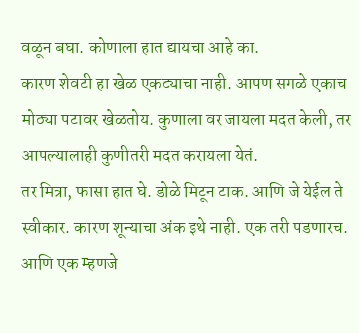वळून बघा. कोणाला हात द्यायचा आहे का.
कारण शेवटी हा खेळ एकट्याचा नाही. आपण सगळे एकाच मोठ्या पटावर खेळतोय. कुणाला वर जायला मदत केली, तर आपल्यालाही कुणीतरी मदत करायला येतं.
तर मित्रा, फासा हात घे. डोळे मिटून टाक. आणि जे येईल ते स्वीकार. कारण शून्याचा अंक इथे नाही. एक तरी पडणारच. आणि एक म्हणजे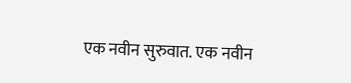एक नवीन सुरुवात. एक नवीन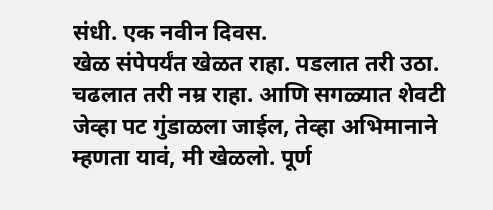संधी. एक नवीन दिवस.
खेळ संपेपर्यंत खेळत राहा. पडलात तरी उठा. चढलात तरी नम्र राहा. आणि सगळ्यात शेवटी जेव्हा पट गुंडाळला जाईल, तेव्हा अभिमानाने म्हणता यावं, मी खेळलो. पूर्ण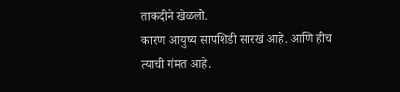ताकदीने खेळलो.
कारण आयुष्य सापशिडी सारखं आहे. आणि हीच त्याची गंमत आहे.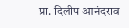प्रा. दिलीप आनंदराव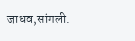जाधव,सांगली.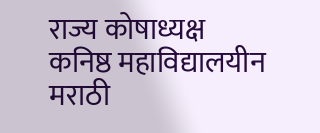राज्य कोषाध्यक्ष
कनिष्ठ महाविद्यालयीन मराठी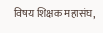विषय शिक्षक महासंघ,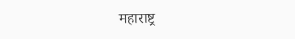महाराष्ट्र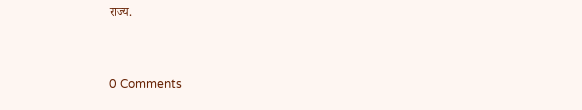राज्य.


0 Comments